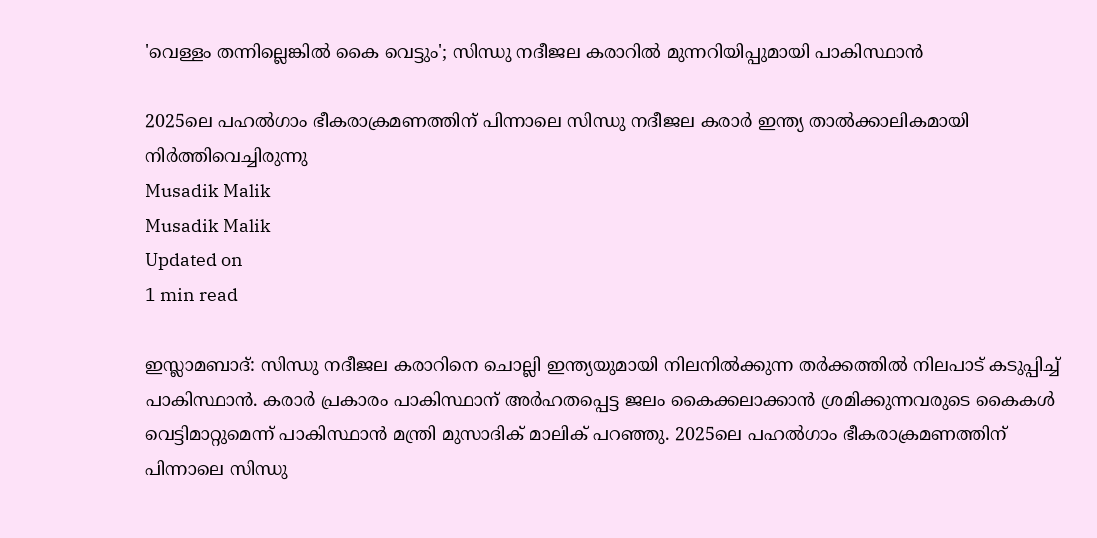'വെള്ളം തന്നില്ലെങ്കില്‍ കൈ വെട്ടും'; സിന്ധു നദീജല കരാറില്‍ മുന്നറിയിപ്പുമായി പാകിസ്ഥാന്‍

2025ലെ പഹല്‍ഗാം ഭീകരാക്രമണത്തിന് പിന്നാലെ സിന്ധു നദീജല കരാര്‍ ഇന്ത്യ താല്‍ക്കാലികമായി നിര്‍ത്തിവെച്ചിരുന്നു
Musadik Malik
Musadik Malik
Updated on
1 min read

ഇസ്ലാമബാദ്: സിന്ധു നദീജല കരാറിനെ ചൊല്ലി ഇന്ത്യയുമായി നിലനില്‍ക്കുന്ന തര്‍ക്കത്തില്‍ നിലപാട് കടുപ്പിച്ച് പാകിസ്ഥാന്‍. കരാര്‍ പ്രകാരം പാകിസ്ഥാന് അര്‍ഹതപ്പെട്ട ജലം കൈക്കലാക്കാന്‍ ശ്രമിക്കുന്നവരുടെ കൈകള്‍ വെട്ടിമാറ്റുമെന്ന് പാകിസ്ഥാന്‍ മന്ത്രി മുസാദിക് മാലിക് പറഞ്ഞു. 2025ലെ പഹല്‍ഗാം ഭീകരാക്രമണത്തിന് പിന്നാലെ സിന്ധു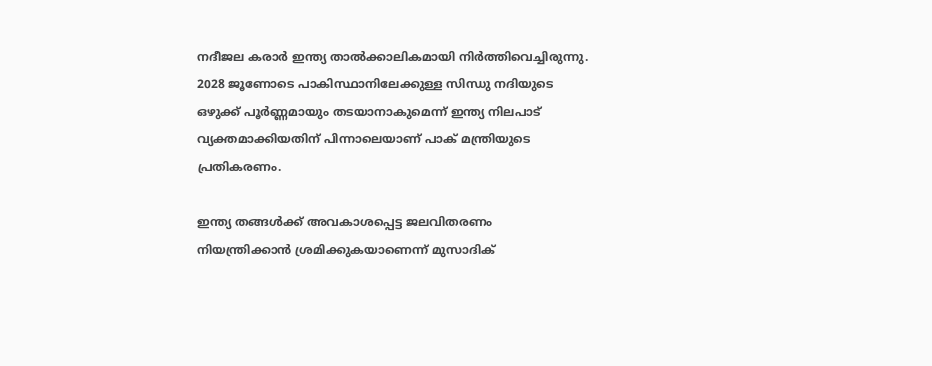നദീജല കരാര്‍ ഇന്ത്യ താല്‍ക്കാലികമായി നിര്‍ത്തിവെച്ചിരുന്നു. 2028 ജൂണോടെ പാകിസ്ഥാനിലേക്കുള്ള സിന്ധു നദിയുടെ ഒഴുക്ക് പൂര്‍ണ്ണമായും തടയാനാകുമെന്ന് ഇന്ത്യ നിലപാട് വ്യക്തമാക്കിയതിന് പിന്നാലെയാണ് പാക് മന്ത്രിയുടെ പ്രതികരണം.

ഇന്ത്യ തങ്ങള്‍ക്ക് അവകാശപ്പെട്ട ജലവിതരണം നിയന്ത്രിക്കാന്‍ ശ്രമിക്കുകയാണെന്ന് മുസാദിക്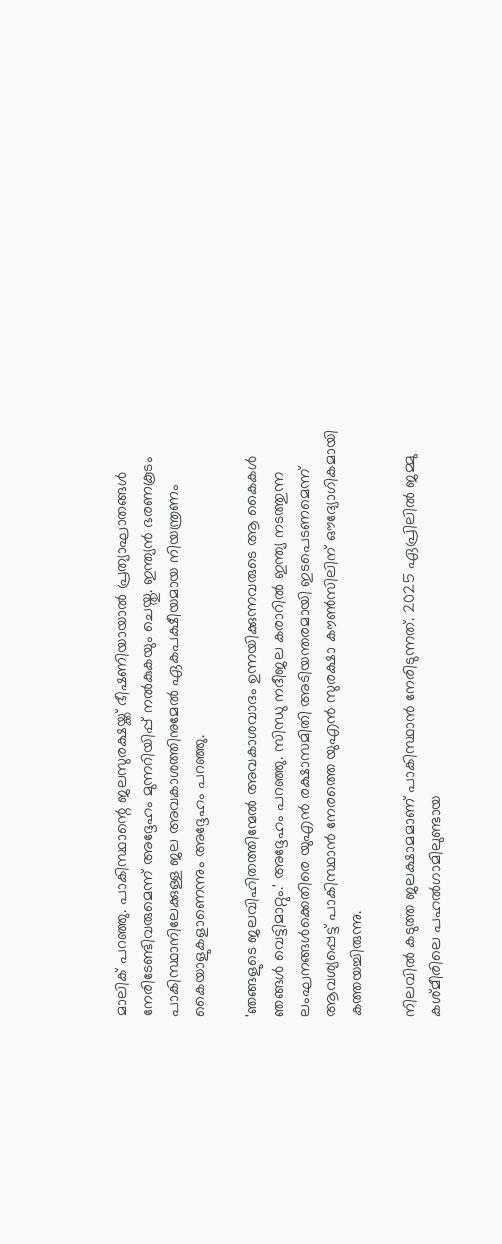മാലിക് പറഞ്ഞു. പാകിസ്ഥാന്റെ ജലസുരക്ഷയ്ക്ക് ഭീഷണിയായാല്‍ പ്രത്യാഘാതങ്ങള്‍ നേരിടേണ്ടിവരുമെന്ന് അദ്ദേഹം മുന്നറിയിപ്പ് നല്‍കുകയും ചെയ്തു. ഇന്ത്യന്‍ ഭരണകൂടം പാകിസ്ഥാനിലേക്കുള്ള ജല അവകാശത്തിനുമേല്‍ ഏകപക്ഷീയമായ നിയന്ത്രണം കൈയാളുകളാണെന്നും അദ്ദേഹം പറഞ്ഞു.

'ഞങ്ങളുടെ ജലവിഹിതത്തിന്മേല്‍ അവകാശവാദം ഉന്നയിക്കുന്നവരുടെ ആ കൈകള്‍ ഞങ്ങള്‍ വെട്ടിമാറ്റും.' അദ്ദേഹം പറഞ്ഞു. സിന്ധു നദീജല കരാറില്‍ ഇന്ത്യ നടത്തുന്ന ലംഘനങ്ങള്‍ക്കെതിരെ യുഎന്‍ രക്ഷാസമിതി അടിയന്തരമായി ഇടപെടണമെന്ന് ആവശ്യപ്പെട്ട് പാകിസ്ഥാന്‍ നേരത്തെ യുഎന്‍ സുരക്ഷാ കൗണ്‍സിലിന് ഔദ്യോഗികമായി കത്തയച്ചിരുന്നു.

നിലവില്‍ കടുത്ത ജലക്ഷാമമാണ് പാകിസ്ഥാന്‍ നേരിടുന്നത്. 2025 ഏപ്രിലില്‍ ജമ്മു കശ്മീരിലെ പഹല്‍ഗാമിലുണ്ടായ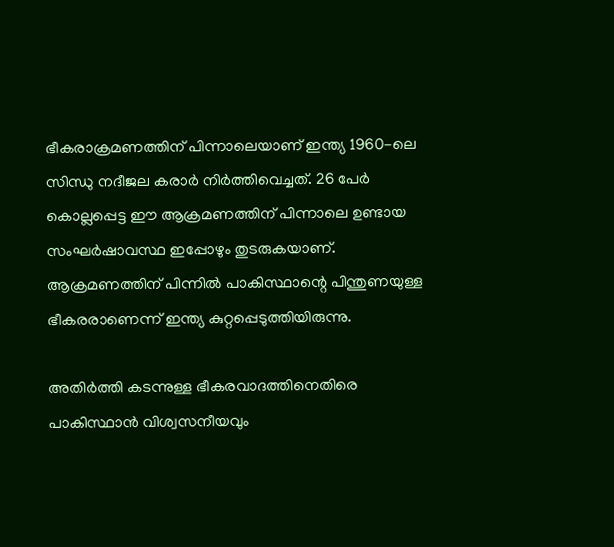ഭീകരാക്രമണത്തിന് പിന്നാലെയാണ് ഇന്ത്യ 1960-ലെ സിന്ധു നദീജല കരാര്‍ നിര്‍ത്തിവെച്ചത്. 26 പേര്‍ കൊല്ലപ്പെട്ട ഈ ആക്രമണത്തിന് പിന്നാലെ ഉണ്ടായ സംഘര്‍ഷാവസ്ഥ ഇപ്പോഴും തുടരുകയാണ്. ആക്രമണത്തിന് പിന്നില്‍ പാകിസ്ഥാന്റെ പിന്തുണയുള്ള ഭീകരരാണെന്ന് ഇന്ത്യ കുറ്റപ്പെടുത്തിയിരുന്നു.

അതിര്‍ത്തി കടന്നുള്ള ഭീകരവാദത്തിനെതിരെ പാകിസ്ഥാന്‍ വിശ്വസനീയവും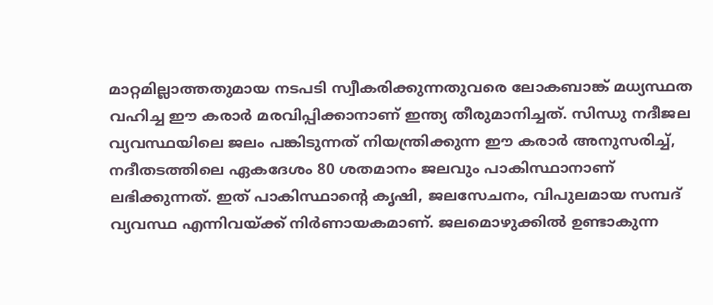മാറ്റമില്ലാത്തതുമായ നടപടി സ്വീകരിക്കുന്നതുവരെ ലോകബാങ്ക് മധ്യസ്ഥത വഹിച്ച ഈ കരാര്‍ മരവിപ്പിക്കാനാണ് ഇന്ത്യ തീരുമാനിച്ചത്. സിന്ധു നദീജല വ്യവസ്ഥയിലെ ജലം പങ്കിടുന്നത് നിയന്ത്രിക്കുന്ന ഈ കരാര്‍ അനുസരിച്ച്, നദീതടത്തിലെ ഏകദേശം 80 ശതമാനം ജലവും പാകിസ്ഥാനാണ് ലഭിക്കുന്നത്. ഇത് പാകിസ്ഥാന്റെ കൃഷി, ജലസേചനം, വിപുലമായ സമ്പദ് വ്യവസ്ഥ എന്നിവയ്ക്ക് നിര്‍ണായകമാണ്. ജലമൊഴുക്കില്‍ ഉണ്ടാകുന്ന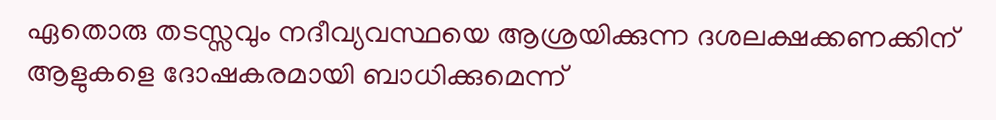ഏതൊരു തടസ്സവും നദീവ്യവസ്ഥയെ ആശ്രയിക്കുന്ന ദശലക്ഷക്കണക്കിന് ആളുകളെ ദോഷകരമായി ബാധിക്കുമെന്ന്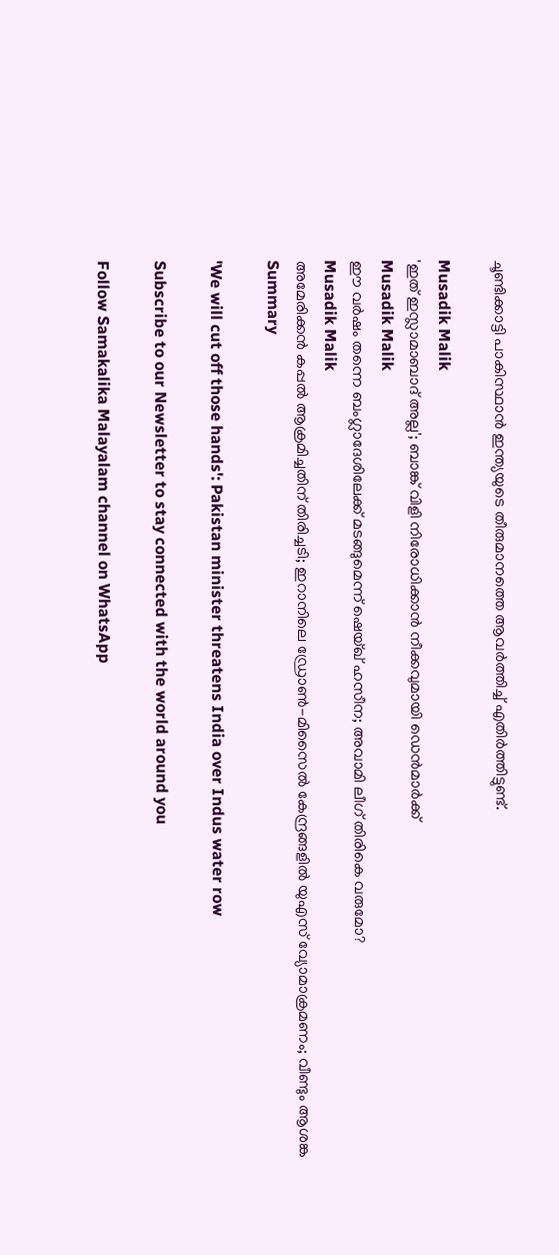ചൂണ്ടിക്കാട്ടി പാകിസ്ഥാന്‍ ഇന്ത്യയുടെ തീരുമാനത്തെ ആവര്‍ത്തിച്ച് എതിര്‍ത്തിട്ടുണ്ട്.

Musadik Malik
'ഇത് ഇസ്ലാമാബാദ് അല്ല'; ബാങ്ക് വിളി നിരോധിക്കാന്‍ നീക്കവുമായി ഡെന്‍മാര്‍ക്ക്
Musadik Malik
ഈ വര്‍ഷം തന്നെ ബംഗ്ലാദേശിലേക്ക് മടങ്ങുമെന്ന് ഷെയ്ഖ് ഹസീന; അവാമി ലീഗ് തിരികെ വരുമോ?
Musadik Malik
അമേരിക്കൻ കപ്പൽ ആക്രമിച്ചതിന് തിരിച്ചടി; ഇറാനിലെ ഡ്രോൺ-മിസൈൽ കേന്ദ്രങ്ങളിൽ യുഎസ് വ്യോമാക്രമണം; വീണ്ടും ആശങ്ക
Summary

'We will cut off those hands': Pakistan minister threatens India over Indus water row

Subscribe to our Newsletter to stay connected with the world around you

Follow Samakalika Malayalam channel on WhatsApp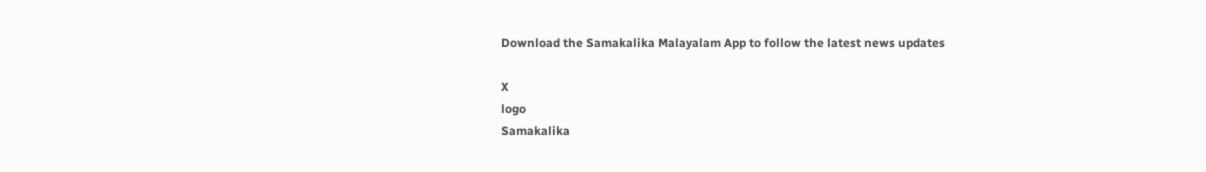Download the Samakalika Malayalam App to follow the latest news updates

X
logo
Samakalika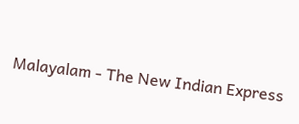Malayalam - The New Indian Express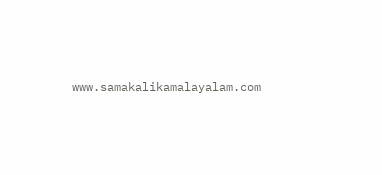www.samakalikamalayalam.com